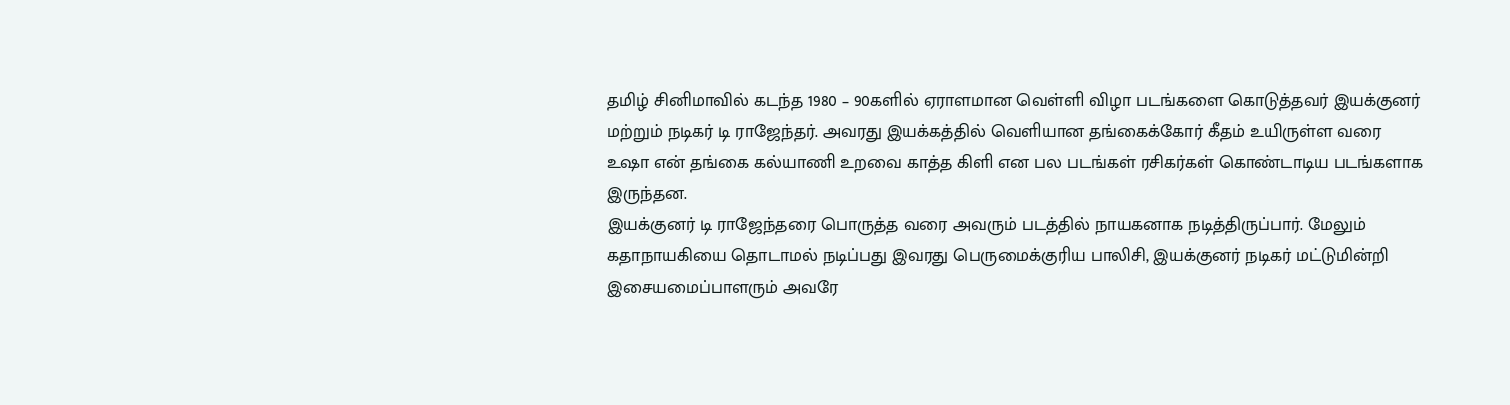தமிழ் சினிமாவில் கடந்த 1980 – 90களில் ஏராளமான வெள்ளி விழா படங்களை கொடுத்தவர் இயக்குனர் மற்றும் நடிகர் டி ராஜேந்தர். அவரது இயக்கத்தில் வெளியான தங்கைக்கோர் கீதம் உயிருள்ள வரை உஷா என் தங்கை கல்யாணி உறவை காத்த கிளி என பல படங்கள் ரசிகர்கள் கொண்டாடிய படங்களாக இருந்தன.
இயக்குனர் டி ராஜேந்தரை பொருத்த வரை அவரும் படத்தில் நாயகனாக நடித்திருப்பார். மேலும் கதாநாயகியை தொடாமல் நடிப்பது இவரது பெருமைக்குரிய பாலிசி, இயக்குனர் நடிகர் மட்டுமின்றி இசையமைப்பாளரும் அவரே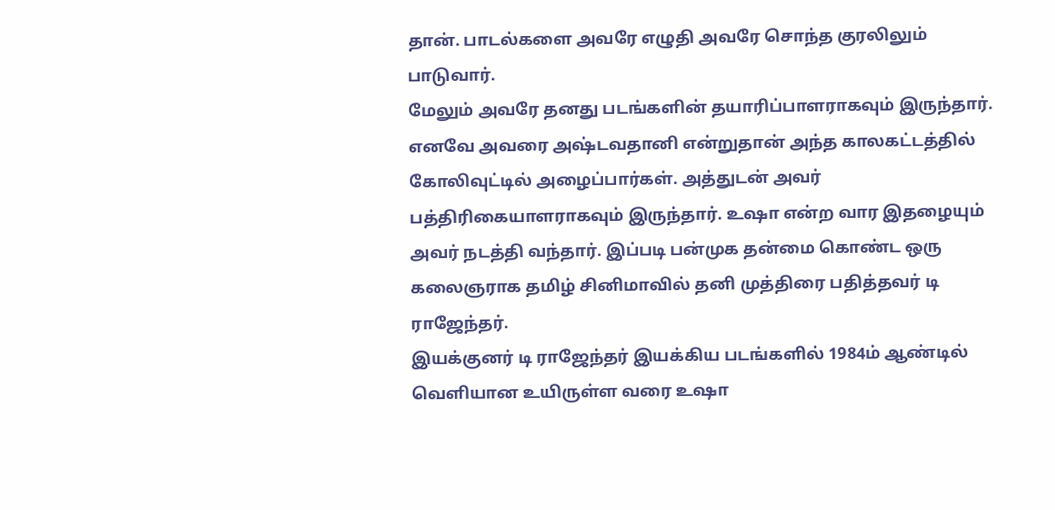தான். பாடல்களை அவரே எழுதி அவரே சொந்த குரலிலும் பாடுவார்.
மேலும் அவரே தனது படங்களின் தயாரிப்பாளராகவும் இருந்தார். எனவே அவரை அஷ்டவதானி என்றுதான் அந்த காலகட்டத்தில் கோலிவுட்டில் அழைப்பார்கள். அத்துடன் அவர் பத்திரிகையாளராகவும் இருந்தார். உஷா என்ற வார இதழையும் அவர் நடத்தி வந்தார். இப்படி பன்முக தன்மை கொண்ட ஒரு கலைஞராக தமிழ் சினிமாவில் தனி முத்திரை பதித்தவர் டி ராஜேந்தர்.
இயக்குனர் டி ராஜேந்தர் இயக்கிய படங்களில் 1984ம் ஆண்டில் வெளியான உயிருள்ள வரை உஷா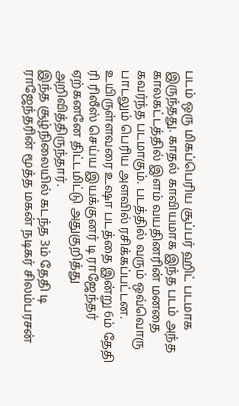படம் ஒரு மிகப்பெரிய சூப்பர் ஹிட் படமாக இருந்தது. காதல் காவியமாக இந்த படம் அந்த காலகட்டத்தில் இளம் வயதினரின் மனதை கவர்ந்த படமாகும். படத்தில் வரும் ஒவ்வொரு பாடலும் பெரிய அளவில் ரசிக்கப்பட்டன. உயிருள்ளவரை உஷா படத்தை இன்று 6ம் தேதி ரி ரிலீஸ் செய்ய இயக்குனர் டி ராஜேந்தர் ஏற்கனனே திட்டமிட்டு அதுகுறித்து அறிவித்திருந்தார்.
இந்த சூழ்நிலையில் கடந்த 3ம் தேதி டி ராஜேந்தரின் மூத்த மகன் நடிகர் சிலம்பரசன்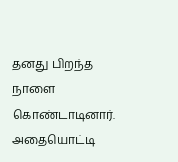தனது பிறந்த நாளை கொண்டாடினார். அதையொட்டி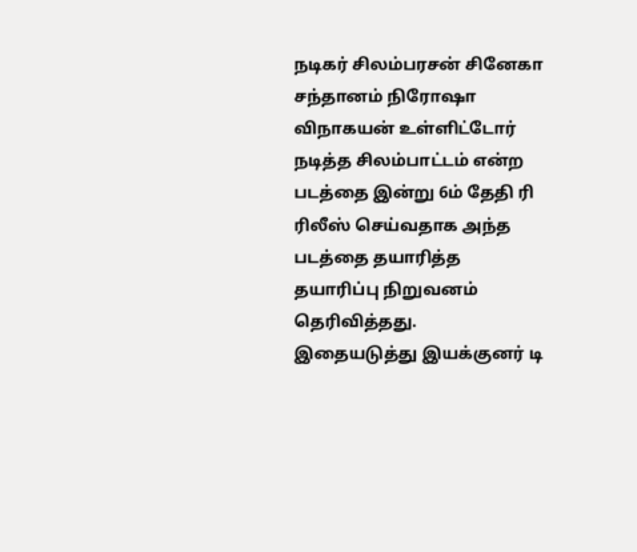நடிகர் சிலம்பரசன் சினேகா சந்தானம் நிரோஷா விநாகயன் உள்ளிட்டோர் நடித்த சிலம்பாட்டம் என்ற படத்தை இன்று 6ம் தேதி ரி ரிலீஸ் செய்வதாக அந்த படத்தை தயாரித்த தயாரிப்பு நிறுவனம் தெரிவித்தது.
இதையடுத்து இயக்குனர் டி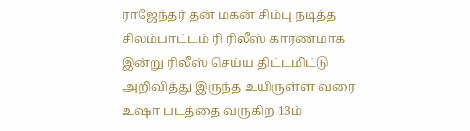ராஜேந்தர் தன் மகன் சிம்பு நடித்த சிலம்பாட்டம் ரி ரிலீஸ் காரணமாக இன்று ரிலீஸ் செய்ய திட்டமிட்டு அறிவித்து இருந்த உயிருள்ள வரை உஷா படத்தை வருகிற 13ம்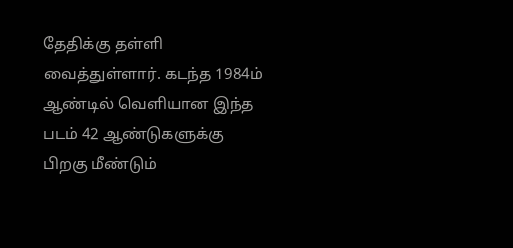தேதிக்கு தள்ளி வைத்துள்ளார். கடந்த 1984ம் ஆண்டில் வெளியான இந்த படம் 42 ஆண்டுகளுக்கு பிறகு மீண்டும்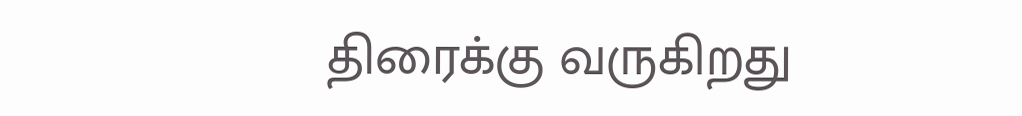திரைக்கு வருகிறது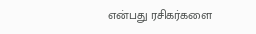என்பது ரசிகர்களை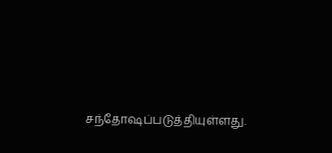சந்தோஷப்படுத்தியுள்ளது.